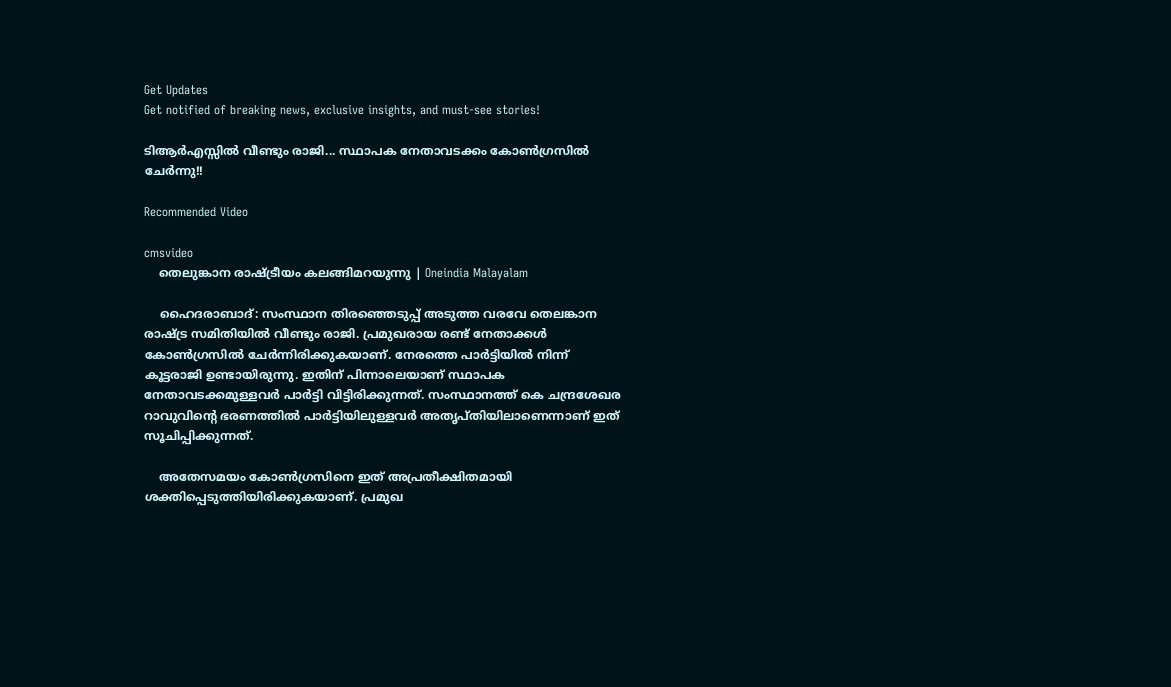Get Updates
Get notified of breaking news, exclusive insights, and must-see stories!

ടിആര്‍എസ്സില്‍ വീണ്ടും രാജി... സ്ഥാപക നേതാവടക്കം കോണ്‍ഗ്രസില്‍ ചേര്‍ന്നു!!

Recommended Video

cmsvideo
    തെലുങ്കാന രാഷ്ട്രീയം കലങ്ങിമറയുന്നു | Oneindia Malayalam

    ഹൈദരാബാദ്: സംസ്ഥാന തിരഞ്ഞെടുപ്പ് അടുത്ത വരവേ തെലങ്കാന രാഷ്ട്ര സമിതിയില്‍ വീണ്ടും രാജി. പ്രമുഖരായ രണ്ട് നേതാക്കള്‍ കോണ്‍ഗ്രസില്‍ ചേര്‍ന്നിരിക്കുകയാണ്. നേരത്തെ പാര്‍ട്ടിയില്‍ നിന്ന് കൂട്ടരാജി ഉണ്ടായിരുന്നു. ഇതിന് പിന്നാലെയാണ് സ്ഥാപക നേതാവടക്കമുള്ളവര്‍ പാര്‍ട്ടി വിട്ടിരിക്കുന്നത്. സംസ്ഥാനത്ത് കെ ചന്ദ്രശേഖര റാവുവിന്റെ ഭരണത്തില്‍ പാര്‍ട്ടിയിലുള്ളവര്‍ അതൃപ്തിയിലാണെന്നാണ് ഇത് സൂചിപ്പിക്കുന്നത്.

    അതേസമയം കോണ്‍ഗ്രസിനെ ഇത് അപ്രതീക്ഷിതമായി ശക്തിപ്പെടുത്തിയിരിക്കുകയാണ്. പ്രമുഖ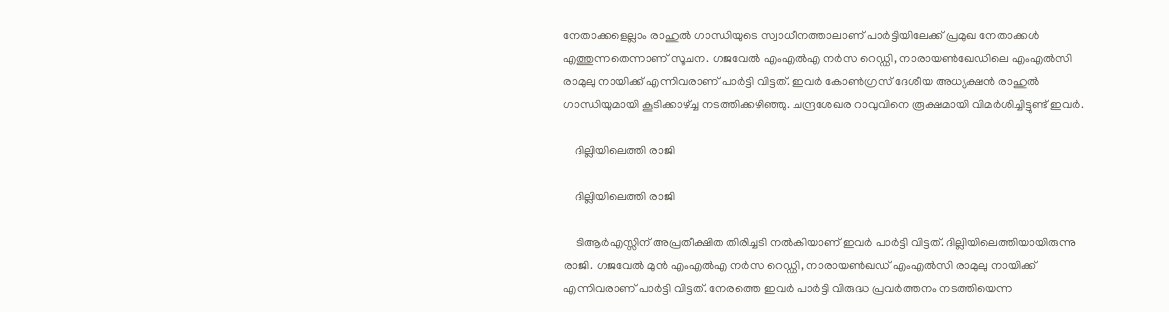നേതാക്കളെല്ലാം രാഹുല്‍ ഗാന്ധിയുടെ സ്വാധീനത്താലാണ് പാര്‍ട്ടിയിലേക്ക് പ്രമുഖ നേതാക്കള്‍ എത്തുന്നതെന്നാണ് സൂചന. ഗജവേല്‍ എംഎല്‍എ നര്‍സ റെഡ്ഡി, നാരായണ്‍ഖേഡിലെ എംഎല്‍സി രാമുലു നായിക്ക് എന്നിവരാണ് പാര്‍ട്ടി വിട്ടത്. ഇവര്‍ കോണ്‍ഗ്രസ് ദേശീയ അധ്യക്ഷന്‍ രാഹുല്‍ ഗാന്ധിയുമായി കൂടിക്കാഴ്ച്ച നടത്തിക്കഴിഞ്ഞു. ചന്ദ്രശേഖര റാവുവിനെ രൂക്ഷമായി വിമര്‍ശിച്ചിട്ടുണ്ട് ഇവര്‍.

    ദില്ലിയിലെത്തി രാജി

    ദില്ലിയിലെത്തി രാജി

    ടിആര്‍എസ്സിന് അപ്രതീക്ഷിത തിരിച്ചടി നല്‍കിയാണ് ഇവര്‍ പാര്‍ട്ടി വിട്ടത്. ദില്ലിയിലെത്തിയായിരുന്നു രാജി. ഗജവേല്‍ മുന്‍ എംഎല്‍എ നര്‍സ റെഡ്ഡി, നാരായണ്‍ഖഡ് എംഎല്‍സി രാമുലു നായിക്ക് എന്നിവരാണ് പാര്‍ട്ടി വിട്ടത്. നേരത്തെ ഇവര്‍ പാര്‍ട്ടി വിരുദ്ധ പ്രവര്‍ത്തനം നടത്തിയെന്ന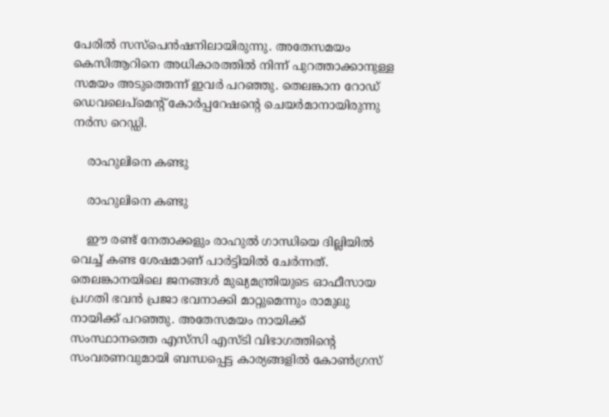പേരില്‍ സസ്‌പെന്‍ഷനിലായിരുന്നു. അതേസമയം കെസിആറിനെ അധികാരത്തില്‍ നിന്ന് പുറത്താക്കാനുള്ള സമയം അടുത്തെന്ന് ഇവര്‍ പറഞ്ഞു. തെലങ്കാന റോഡ് ഡെവലെപ്‌മെന്റ് കോര്‍പ്പറേഷന്റെ ചെയര്‍മാനായിരുന്നു നര്‍സ റെഡ്ഡി.

    രാഹുലിനെ കണ്ടു

    രാഹുലിനെ കണ്ടു

    ഈ രണ്ട് നേതാക്കളും രാഹുല്‍ ഗാന്ധിയെ ദില്ലിയില്‍ വെച്ച് കണ്ട ശേഷമാണ് പാര്‍ട്ടിയില്‍ ചേര്‍ന്നത്. തെലങ്കാനയിലെ ജനങ്ങള്‍ മുഖ്യമന്ത്രിയുടെ ഓഫീസായ പ്രഗതി ഭവന്‍ പ്രജാ ഭവനാക്കി മാറ്റുമെന്നും രാമുലു നായിക്ക് പറഞ്ഞു. അതേസമയം നായിക്ക് സംസ്ഥാനത്തെ എസ്‌സി എസ്ടി വിഭാഗത്തിന്റെ സംവരണവുമായി ബന്ധപ്പെട്ട കാര്യങ്ങളില്‍ കോണ്‍ഗ്രസ്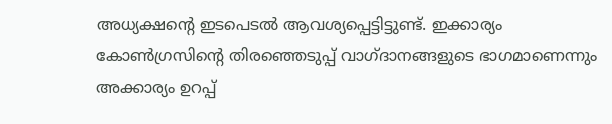അധ്യക്ഷന്റെ ഇടപെടല്‍ ആവശ്യപ്പെട്ടിട്ടുണ്ട്. ഇക്കാര്യം കോണ്‍ഗ്രസിന്റെ തിരഞ്ഞെടുപ്പ് വാഗ്ദാനങ്ങളുടെ ഭാഗമാണെന്നും അക്കാര്യം ഉറപ്പ്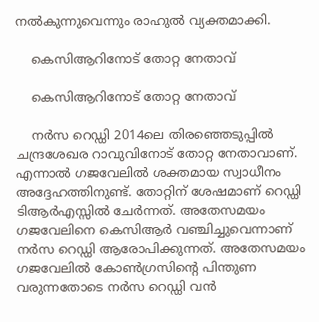നല്‍കുന്നുവെന്നും രാഹുല്‍ വ്യക്തമാക്കി.

    കെസിആറിനോട് തോറ്റ നേതാവ്

    കെസിആറിനോട് തോറ്റ നേതാവ്

    നര്‍സ റെഡ്ഡി 2014ലെ തിരഞ്ഞെടുപ്പില്‍ ചന്ദ്രശേഖര റാവുവിനോട് തോറ്റ നേതാവാണ്. എന്നാല്‍ ഗജവേലില്‍ ശക്തമായ സ്വാധീനം അദ്ദേഹത്തിനുണ്ട്. തോറ്റിന് ശേഷമാണ് റെഡ്ഡി ടിആര്‍എസ്സില്‍ ചേര്‍ന്നത്. അതേസമയം ഗജവേലിനെ കെസിആര്‍ വഞ്ചിച്ചുവെന്നാണ് നര്‍സ റെഡ്ഡി ആരോപിക്കുന്നത്. അതേസമയം ഗജവേലില്‍ കോണ്‍ഗ്രസിന്റെ പിന്തുണ വരുന്നതോടെ നര്‍സ റെഡ്ഡി വന്‍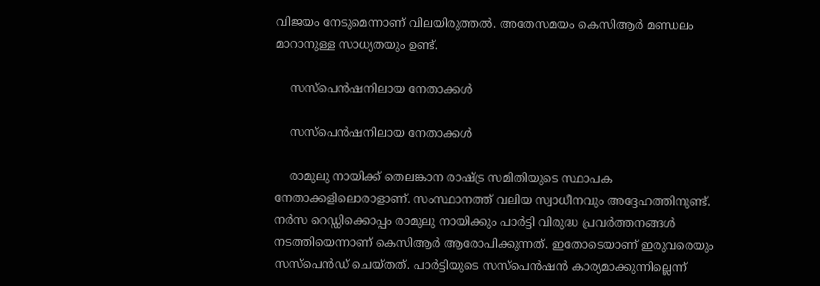വിജയം നേടുമെന്നാണ് വിലയിരുത്തല്‍. അതേസമയം കെസിആര്‍ മണ്ഡലം മാറാനുള്ള സാധ്യതയും ഉണ്ട്.

    സസ്‌പെന്‍ഷനിലായ നേതാക്കള്‍

    സസ്‌പെന്‍ഷനിലായ നേതാക്കള്‍

    രാമുലു നായിക്ക് തെലങ്കാന രാഷ്ട്ര സമിതിയുടെ സ്ഥാപക നേതാക്കളിലൊരാളാണ്. സംസ്ഥാനത്ത് വലിയ സ്വാധീനവും അദ്ദേഹത്തിനുണ്ട്. നര്‍സ റെഡ്ഡിക്കൊപ്പം രാമുലു നായിക്കും പാര്‍ട്ടി വിരുദ്ധ പ്രവര്‍ത്തനങ്ങള്‍ നടത്തിയെന്നാണ് കെസിആര്‍ ആരോപിക്കുന്നത്. ഇതോടെയാണ് ഇരുവരെയും സസ്‌പെന്‍ഡ് ചെയ്തത്. പാര്‍ട്ടിയുടെ സസ്‌പെന്‍ഷന്‍ കാര്യമാക്കുന്നില്ലെന്ന്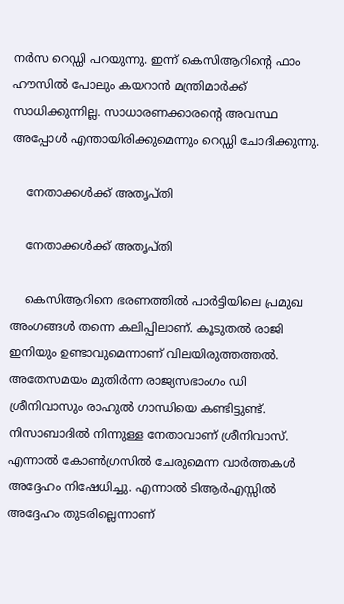നര്‍സ റെഡ്ഡി പറയുന്നു. ഇന്ന് കെസിആറിന്റെ ഫാം ഹൗസില്‍ പോലും കയറാന്‍ മന്ത്രിമാര്‍ക്ക് സാധിക്കുന്നില്ല. സാധാരണക്കാരന്റെ അവസ്ഥ അപ്പോള്‍ എന്തായിരിക്കുമെന്നും റെഡ്ഡി ചോദിക്കുന്നു.

    നേതാക്കള്‍ക്ക് അതൃപ്തി

    നേതാക്കള്‍ക്ക് അതൃപ്തി

    കെസിആറിനെ ഭരണത്തില്‍ പാര്‍ട്ടിയിലെ പ്രമുഖ അംഗങ്ങള്‍ തന്നെ കലിപ്പിലാണ്. കൂടുതല്‍ രാജി ഇനിയും ഉണ്ടാവുമെന്നാണ് വിലയിരുത്തത്തല്‍. അതേസമയം മുതിര്‍ന്ന രാജ്യസഭാംഗം ഡി ശ്രീനിവാസും രാഹുല്‍ ഗാന്ധിയെ കണ്ടിട്ടുണ്ട്. നിസാബാദില്‍ നിന്നുള്ള നേതാവാണ് ശ്രീനിവാസ്. എന്നാല്‍ കോണ്‍ഗ്രസില്‍ ചേരുമെന്ന വാര്‍ത്തകള്‍ അദ്ദേഹം നിഷേധിച്ചു. എന്നാല്‍ ടിആര്‍എസ്സില്‍ അദ്ദേഹം തുടരില്ലെന്നാണ്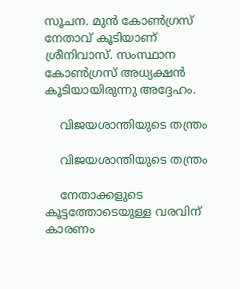സൂചന. മുന്‍ കോണ്‍ഗ്രസ് നേതാവ് കൂടിയാണ് ശ്രീനിവാസ്. സംസ്ഥാന കോണ്‍ഗ്രസ് അധ്യക്ഷന്‍ കൂടിയായിരുന്നു അദ്ദേഹം.

    വിജയശാന്തിയുടെ തന്ത്രം

    വിജയശാന്തിയുടെ തന്ത്രം

    നേതാക്കളുടെ കൂട്ടത്തോടെയുള്ള വരവിന് കാരണം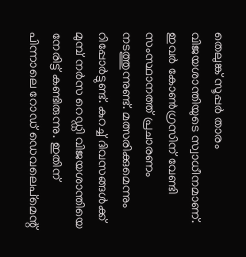തെലുങ്ക് സൂപ്പര്‍ താരം വിജയശാന്തിയുടെ സ്വാധീനമാണ്. ഇവര്‍ കോണ്‍ഗ്രസിന് വേണ്ടി സംസ്ഥാനത്ത് പ്രചാരണം നടത്തുന്നുണ്ട്. മത്സരിക്കുമെന്നും റിപ്പോര്‍ട്ടുണ്ട്. കുറച്ച് ദിവസങ്ങള്‍ക്ക് മുമ്പ് നര്‍സ റെഡ്ഡി വിജയശാന്തിയെ നേരിട്ട് കണ്ടിരുന്നു. ഇതിന് പിന്നാലെ റോഡ് ഡെവലെപ്‌മെന്റ്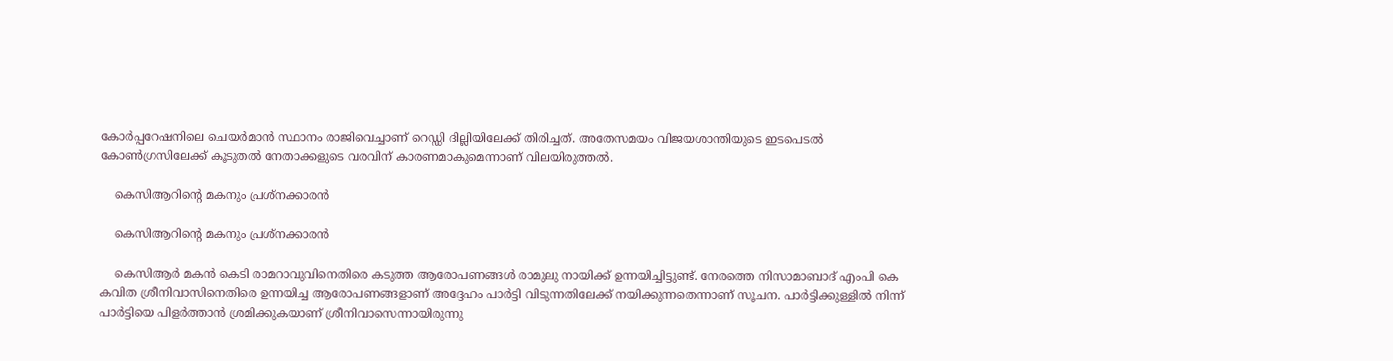കോര്‍പ്പറേഷനിലെ ചെയര്‍മാന്‍ സ്ഥാനം രാജിവെച്ചാണ് റെഡ്ഡി ദില്ലിയിലേക്ക് തിരിച്ചത്. അതേസമയം വിജയശാന്തിയുടെ ഇടപെടല്‍ കോണ്‍ഗ്രസിലേക്ക് കൂടുതല്‍ നേതാക്കളുടെ വരവിന് കാരണമാകുമെന്നാണ് വിലയിരുത്തല്‍.

    കെസിആറിന്റെ മകനും പ്രശ്‌നക്കാരന്‍

    കെസിആറിന്റെ മകനും പ്രശ്‌നക്കാരന്‍

    കെസിആര്‍ മകന്‍ കെടി രാമറാവുവിനെതിരെ കടുത്ത ആരോപണങ്ങള്‍ രാമുലു നായിക്ക് ഉന്നയിച്ചിട്ടുണ്ട്. നേരത്തെ നിസാമാബാദ് എംപി കെ കവിത ശ്രീനിവാസിനെതിരെ ഉന്നയിച്ച ആരോപണങ്ങളാണ് അദ്ദേഹം പാര്‍ട്ടി വിടുന്നതിലേക്ക് നയിക്കുന്നതെന്നാണ് സൂചന. പാര്‍ട്ടിക്കുള്ളില്‍ നിന്ന് പാര്‍ട്ടിയെ പിളര്‍ത്താന്‍ ശ്രമിക്കുകയാണ് ശ്രീനിവാസെന്നായിരുന്നു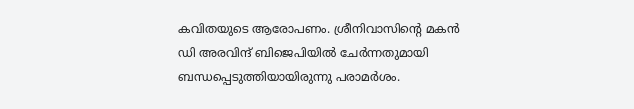കവിതയുടെ ആരോപണം. ശ്രീനിവാസിന്റെ മകന്‍ ഡി അരവിന്ദ് ബിജെപിയില്‍ ചേര്‍ന്നതുമായി ബന്ധപ്പെടുത്തിയായിരുന്നു പരാമര്‍ശം.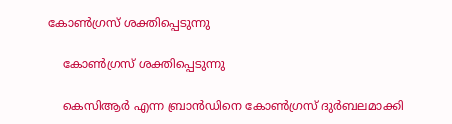കോണ്‍ഗ്രസ് ശക്തിപ്പെടുന്നു

    കോണ്‍ഗ്രസ് ശക്തിപ്പെടുന്നു

    കെസിആര്‍ എന്ന ബ്രാന്‍ഡിനെ കോണ്‍ഗ്രസ് ദുര്‍ബലമാക്കി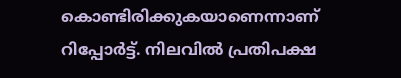കൊണ്ടിരിക്കുകയാണെന്നാണ് റിപ്പോര്‍ട്ട്. നിലവില്‍ പ്രതിപക്ഷ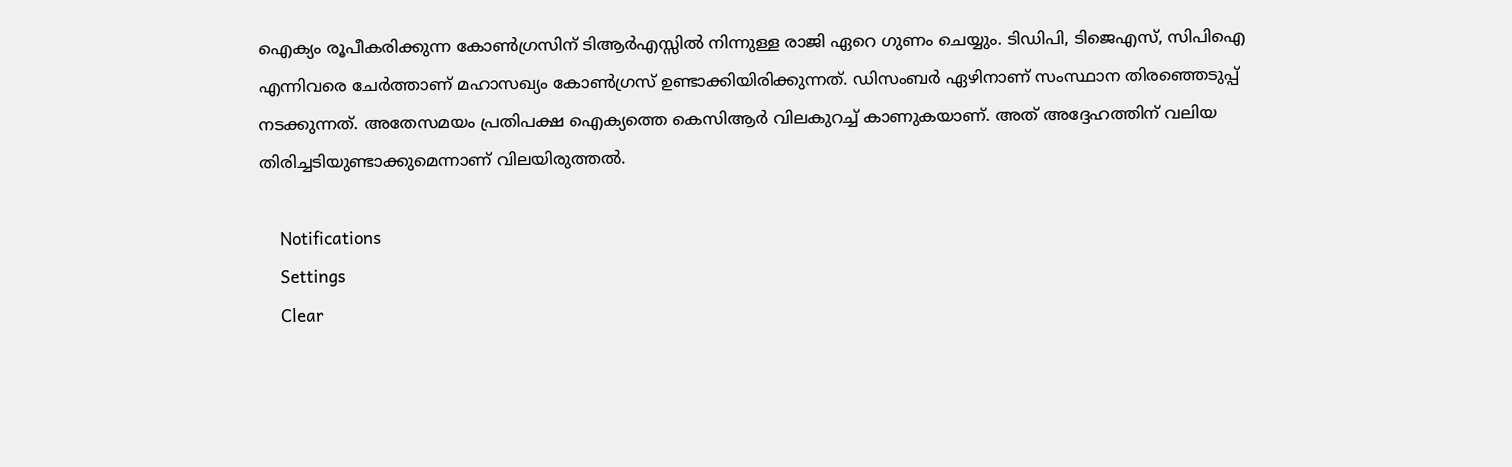ഐക്യം രൂപീകരിക്കുന്ന കോണ്‍ഗ്രസിന് ടിആര്‍എസ്സില്‍ നിന്നുള്ള രാജി ഏറെ ഗുണം ചെയ്യും. ടിഡിപി, ടിജെഎസ്, സിപിഐ എന്നിവരെ ചേര്‍ത്താണ് മഹാസഖ്യം കോണ്‍ഗ്രസ് ഉണ്ടാക്കിയിരിക്കുന്നത്. ഡിസംബര്‍ ഏഴിനാണ് സംസ്ഥാന തിരഞ്ഞെടുപ്പ് നടക്കുന്നത്. അതേസമയം പ്രതിപക്ഷ ഐക്യത്തെ കെസിആര്‍ വിലകുറച്ച് കാണുകയാണ്. അത് അദ്ദേഹത്തിന് വലിയ തിരിച്ചടിയുണ്ടാക്കുമെന്നാണ് വിലയിരുത്തല്‍.

    Notifications
    Settings
    Clear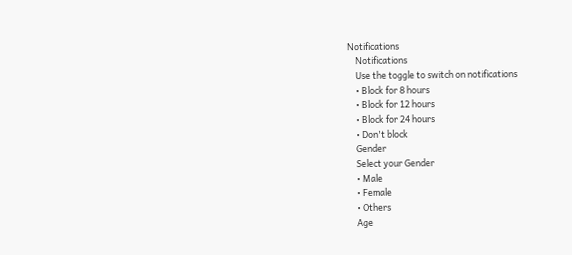Notifications
    Notifications
    Use the toggle to switch on notifications
    • Block for 8 hours
    • Block for 12 hours
    • Block for 24 hours
    • Don't block
    Gender
    Select your Gender
    • Male
    • Female
    • Others
    Age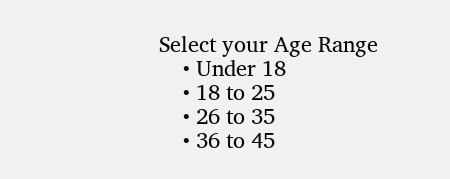Select your Age Range
    • Under 18
    • 18 to 25
    • 26 to 35
    • 36 to 45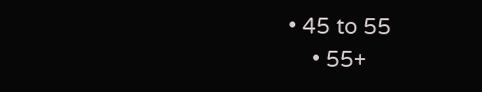• 45 to 55
    • 55+